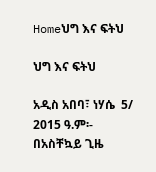Homeህግ እና ፍትህ

ህግ እና ፍትህ

አዲስ አበባ፣ ነሃሴ  5/ 2015 ዓ.ም፡- በአስቸኳይ ጊዜ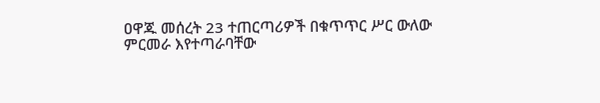ዐዋጁ መሰረት 23 ተጠርጣሪዎች በቁጥጥር ሥር ውለው ምርመራ እየተጣራባቸው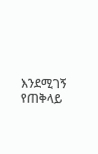እንደሚገኝ የጠቅላይ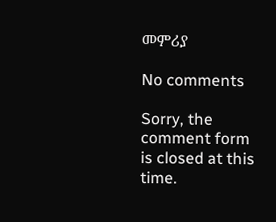መምሪያ

No comments

Sorry, the comment form is closed at this time.